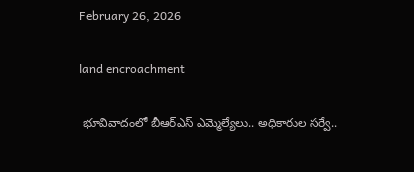February 26, 2026

land encroachment

 భూవివాదంలో బీఆర్‌ఎస్ ఎమ్మెల్యేలు.. అధికారుల సర్వే..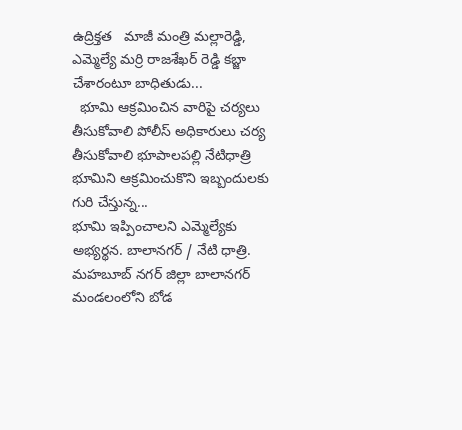ఉద్రిక్తత   మాజీ మంత్రి మల్లారెడ్డి, ఎమ్మెల్యే మర్రి రాజశేఖర్ రెడ్డి కబ్జా చేశారంటూ బాధితుడు...
  భూమి ఆక్రమించిన వారిపై చర్యలు తీసుకోవాలి పోలీస్ అధికారులు చర్య తీసుకోవాలి భూపాలపల్లి నేటిధాత్రి భూమిని ఆక్రమించుకొని ఇబ్బందులకు గురి చేస్తున్న...
భూమి ఇప్పించాలని ఎమ్మెల్యేకు అభ్యర్థన. బాలానగర్ / నేటి ధాత్రి.   మహబూబ్ నగర్ జిల్లా బాలానగర్ మండలంలోని బోడ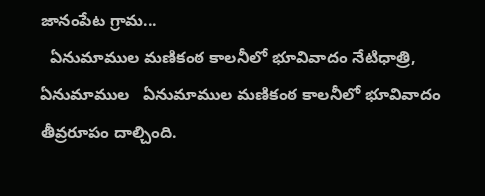జానంపేట గ్రామ...
  ఏనుమాముల మణికంఠ కాలనీలో భూవివాదం నేటిధాత్రి, ఏనుమాముల   ఏనుమాముల మణికంఠ కాలనీలో భూవివాదం తీవ్రరూపం దాల్చింది.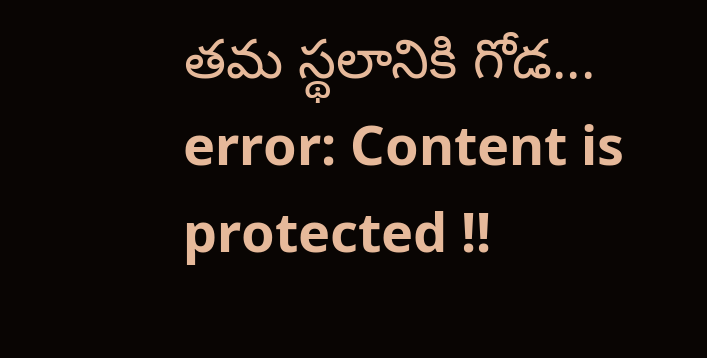తమ స్థలానికి గోడ...
error: Content is protected !!